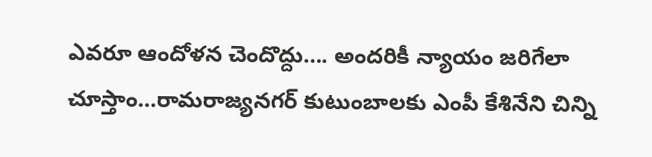ఎవరూ ఆందోళన చెందొద్దు…. అందరికీ న్యాయం జరిగేలా చూస్తాం…రామరాజ్యనగర్ కుటుంబాలకు ఎంపీ కేశినేని చిన్ని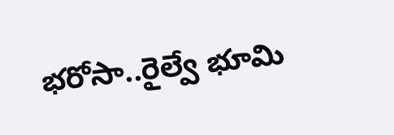భరోసా..రైల్వే భూమి